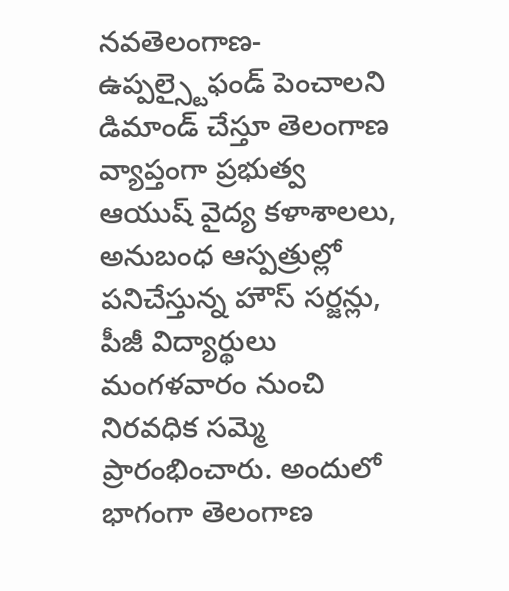నవతెలంగాణ-ఉప్పల్స్టైఫండ్ పెంచాలని డిమాండ్ చేస్తూ తెలంగాణ వ్యాప్తంగా ప్రభుత్వ ఆయుష్ వైద్య కళాశాలలు, అనుబంధ ఆస్పత్రుల్లో పనిచేస్తున్న హౌస్ సర్జన్లు, పీజీ విద్యార్థులు మంగళవారం నుంచి నిరవధిక సమ్మె ప్రారంభించారు. అందులో భాగంగా తెలంగాణ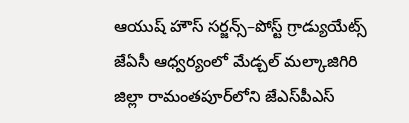ఆయుష్ హౌస్ సర్జన్స్–పోస్ట్ గ్రాడ్యుయేట్స్ జేఏసీ ఆధ్వర్యంలో మేడ్చల్‌ ‌మల్కాజిగిరి జిల్లా రామంతపూర్‌లోని జేఎస్‌పీఎస్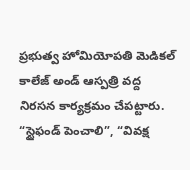ప్రభుత్వ హోమియోపతి మెడికల్ కాలేజ్ అండ్ ఆస్పత్రి వద్ద నిరసన కార్యక్రమం చేపట్టారు. “స్టైఫండ్ పెంచాలి”, “వివక్ష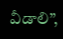వీడాలి”,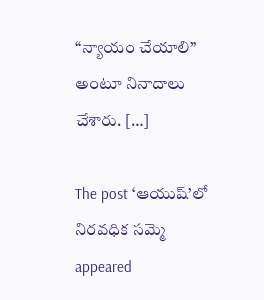“న్యాయం చేయాలి” అంటూ నినాదాలు చేశారు. […]

The post ‘ఆయుష్’లో నిరవధిక సమ్మె appeared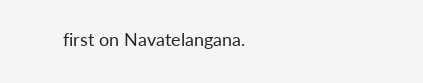first on Navatelangana.